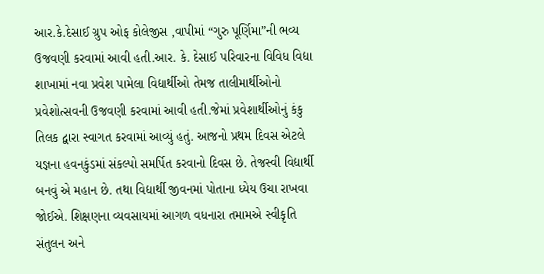આર.કે.દેસાઈ ગ્રુપ ઓફ કોલેજીસ ,વાપીમાં “ગુરુ પૂર્ણિમા”ની ભવ્ય ઉજવણી કરવામાં આવી હતી.આર. કે. દેસાઈ પરિવારના વિવિધ વિદ્યા શાખામાં નવા પ્રવેશ પામેલા વિદ્યાર્થીઓ તેમજ તાલીમાર્થીઓનો પ્રવેશોત્સવની ઉજવણી કરવામાં આવી હતી.જેમાં પ્રવેશાર્થીઓનું કંકુ તિલક દ્વારા સ્વાગત કરવામાં આવ્યું હતું. આજનો પ્રથમ દિવસ એટલે યજ્ઞના હવનકુંડમાં સંકલ્પો સમર્પિત કરવાનો દિવસ છે. તેજસ્વી વિદ્યાર્થી બનવું એ મહાન છે. તથા વિદ્યાર્થી જીવનમાં પોતાના ધ્યેય ઉચા રાખવા જોઈએ. શિક્ષણના વ્યવસાયમાં આગળ વધનારા તમામએ સ્વીકૃતિ સંતુલન અને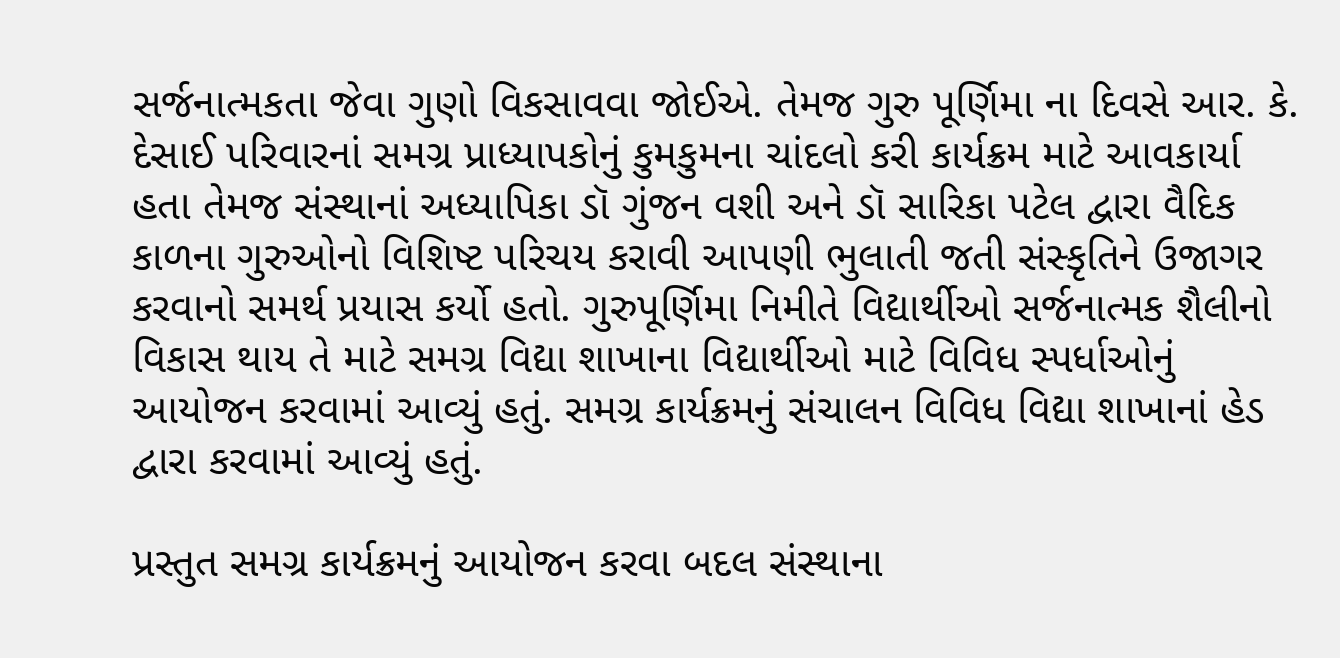સર્જનાત્મકતા જેવા ગુણો વિકસાવવા જોઈએ. તેમજ ગુરુ પૂર્ણિમા ના દિવસે આર. કે. દેસાઈ પરિવારનાં સમગ્ર પ્રાધ્યાપકોનું કુમકુમના ચાંદલો કરી કાર્યક્રમ માટે આવકાર્યા હતા તેમજ સંસ્થાનાં અધ્યાપિકા ડૉ ગુંજન વશી અને ડૉ સારિકા પટેલ દ્વારા વૈદિક કાળના ગુરુઓનો વિશિષ્ટ પરિચય કરાવી આપણી ભુલાતી જતી સંસ્કૃતિને ઉજાગર કરવાનો સમર્થ પ્રયાસ કર્યો હતો. ગુરુપૂર્ણિમા નિમીતે વિદ્યાર્થીઓ સર્જનાત્મક શૈલીનો વિકાસ થાય તે માટે સમગ્ર વિદ્યા શાખાના વિદ્યાર્થીઓ માટે વિવિધ સ્પર્ધાઓનું આયોજન કરવામાં આવ્યું હતું. સમગ્ર કાર્યક્રમનું સંચાલન વિવિધ વિદ્યા શાખાનાં હેડ દ્વારા કરવામાં આવ્યું હતું.

પ્રસ્તુત સમગ્ર કાર્યક્રમનું આયોજન કરવા બદલ સંસ્થાના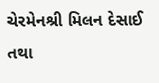ચેરમેનશ્રી મિલન દેસાઈ તથા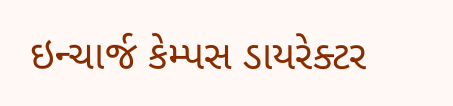ઇન્ચાર્જ કેમ્પસ ડાયરેક્ટર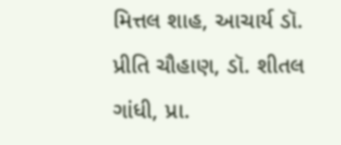મિત્તલ શાહ, આચાર્ય ડૉ. પ્રીતિ ચૌહાણ, ડૉ. શીતલ ગાંધી, પ્રા.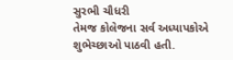સુરભી ચૌધરી
તેમજ કોલેજના સર્વ અધ્યાપકોએ શુભેચ્છાઓ પાઠવી હતી.